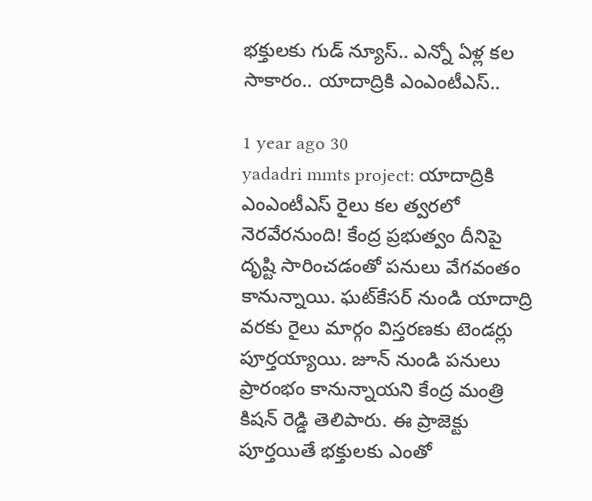భక్తులకు గుడ్ న్యూస్.. ఎన్నో ఏళ్ల కల సాకారం.. యాదాద్రికి ఎంఎంటీఎస్..

1 year ago 30
yadadri mmts project: యాదాద్రికి ఎంఎంటీఎస్ రైలు కల త్వరలో నెరవేరనుంది! కేంద్ర ప్రభుత్వం దీనిపై దృష్టి సారించడంతో పనులు వేగవంతం కానున్నాయి. ఘట్‌కేసర్ నుండి యాదాద్రి వరకు రైలు మార్గం విస్తరణకు టెండర్లు పూర్తయ్యాయి. జూన్ నుండి పనులు ప్రారంభం కానున్నాయని కేంద్ర మంత్రి కిషన్ రెడ్డి తెలిపారు. ఈ ప్రాజెక్టు పూర్తయితే భక్తులకు ఎంతో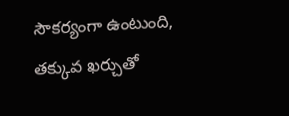సౌకర్యంగా ఉంటుంది, తక్కువ ఖర్చుతో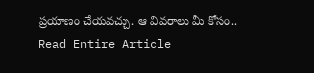ప్రయాణం చేయవచ్చు. ఆ వివరాలు మీ కోసం..
Read Entire Article